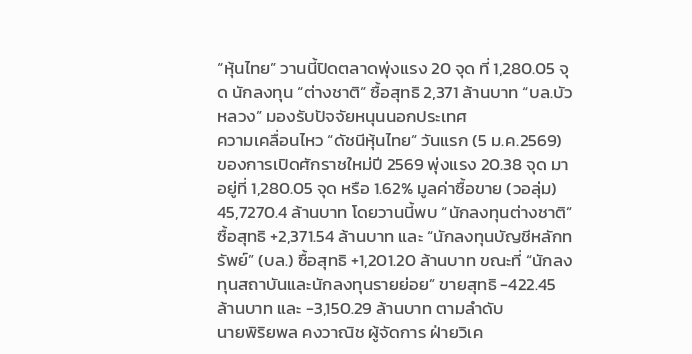“หุ้นไทย” วานนี้ปิดตลาดพุ่งแรง 20 จุด ที่ 1,280.05 จุด นักลงทุน “ต่างชาติ” ซื้อสุทธิ 2,371 ล้านบาท “บล.บัวหลวง” มองรับปัจจัยหนุนนอกประเทศ
ความเคลื่อนไหว “ดัชนีหุ้นไทย” วันแรก (5 ม.ค.2569) ของการเปิดศักราชใหม่ปี 2569 พุ่งแรง 20.38 จุด มาอยู่ที่ 1,280.05 จุด หรือ 1.62% มูลค่าซื้อขาย (วอลุ่ม) 45,7270.4 ล้านบาท โดยวานนี้พบ “นักลงทุนต่างชาติ” ซื้อสุทธิ +2,371.54 ล้านบาท และ “นักลงทุนบัญชีหลักทรัพย์” (บล.) ซื้อสุทธิ +1,201.20 ล้านบาท ขณะที่ “นักลงทุนสถาบันและนักลงทุนรายย่อย” ขายสุทธิ -422.45 ล้านบาท และ -3,150.29 ล้านบาท ตามลำดับ
นายพิริยพล คงวาณิช ผู้จัดการ ฝ่ายวิเค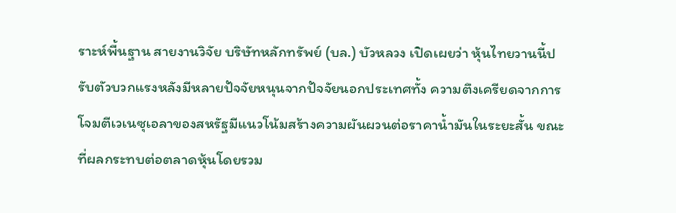ราะห์พื้นฐาน สายงานวิจัย บริษัทหลักทรัพย์ (บล.) บัวหลวง เปิดเผยว่า หุ้นไทยวานนี้ปรับตัวบวกแรงหลังมีหลายปัจจัยหนุนจากปัจจัยนอกประเทศทั้ง ความตึงเครียดจากการโจมตีเวเนซุเอลาของสหรัฐมีแนวโน้มสร้างความผันผวนต่อราคาน้ำมันในระยะสั้น ขณะที่ผลกระทบต่อตลาดหุ้นโดยรวม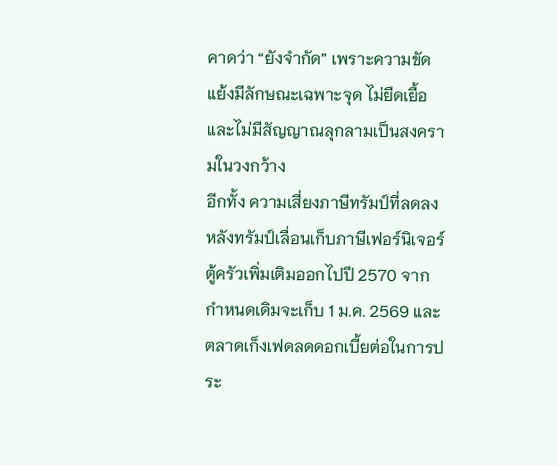คาดว่า “ยังจำกัด” เพราะความขัดแย้งมีลักษณะเฉพาะจุด ไม่ยืดเยื้อ และไม่มีสัญญาณลุกลามเป็นสงครามในวงกว้าง
อีกทั้ง ความเสี่ยงภาษีทรัมป์ที่ลดลง หลังทรัมป์เลื่อนเก็บภาษีเฟอร์นิเจอร์ ตู้ครัวเพิ่มเติมออกไปปี 2570 จากกำหนดเดิมจะเก็บ 1 ม.ค. 2569 และตลาดเก็งเฟดลดดอกเบี้ยต่อในการประ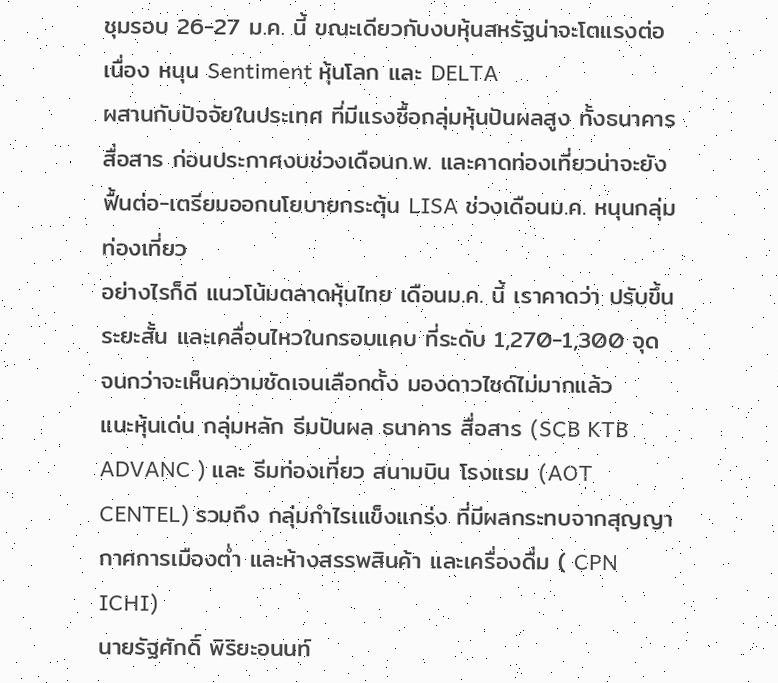ชุมรอบ 26-27 ม.ค. นี้ ขณะเดียวกับงบหุ้นสหรัฐน่าจะโตแรงต่อเนื่อง หนุน Sentiment หุ้นโลก และ DELTA
ผสานกับปัจจัยในประเทศ ที่มีแรงซื้อกลุ่มหุ้นปันผลสูง ทั้งธนาคาร สื่อสาร ก่อนประกาศงบช่วงเดือนก.พ. และคาดท่องเที่ยวน่าจะยังฟื้นต่อ-เตรียมออกนโยบายกระตุ้น LISA ช่วงเดือนม.ค. หนุนกลุ่มท่องเที่ยว
อย่างไรก็ดี แนวโน้มตลาดหุ้นไทย เดือนม.ค. นี้ เราคาดว่า ปรับขึ้นระยะสั้น และเคลื่อนไหวในกรอบแคบ ที่ระดับ 1,270-1,300 จุด จนกว่าจะเห็นความชัดเจนเลือกตั้ง มองดาวไซด์ไม่มากแล้ว
แนะหุ้นเด่น กลุ่มหลัก ธีมปันผล ธนาคาร สื่อสาร (SCB KTB ADVANC ) และ ธีมท่องเที่ยว สนามบิน โรงแรม (AOT CENTEL) รวมถึง กลุ่มกำไรเแข็งแกร่ง ที่มีผลกระทบจากสุญญากาศการเมืองต่ำ และห้างสรรพสินค้า และเครื่องดื่ม ( CPN ICHI)
นายรัฐศักดิ์ พิริยะอนนท์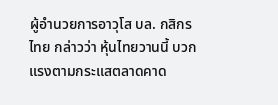ผู้อำนวยการอาวุโส บล. กสิกรไทย กล่าวว่า หุ้นไทยวานนี้ บวกแรงตามกระแสตลาดคาด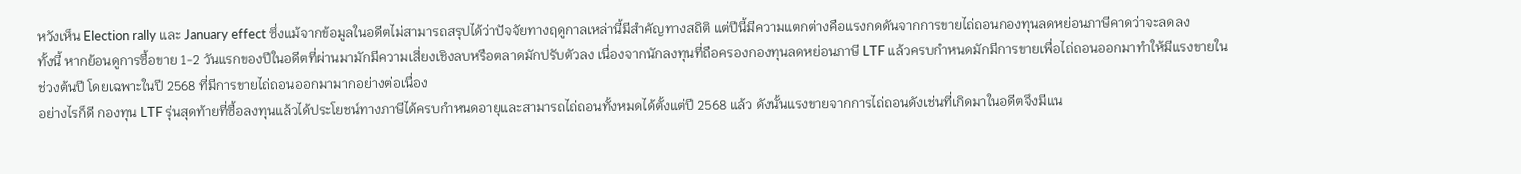หวังเห็น Election rally และ January effect ซึ่งแม้จากข้อมูลในอดีตไม่สามารถสรุปได้ว่าปัจจัยทางฤดูกาลเหล่านี้มีสำคัญทางสถิติ แต่ปีนี้มีความแตกต่างคือแรงกดดันจากการขายไถ่ถอนกองทุนลดหย่อนภาษีคาดว่าจะลดลง
ทั้งนี้ หากย้อนดูการซื้อขาย 1-2 วันแรกของปีในอดีตที่ผ่านมามักมีความเสี่ยงเชิงลบหรือตลาดมักปรับตัวลง เนื่องจากนักลงทุนที่ถือครองกองทุนลดหย่อนภาษี LTF แล้วครบกำหนดมักมีการขายเพื่อไถ่ถอนออกมาทำให้มีแรงขายในช่วงต้นปี โดยเฉพาะในปี 2568 ที่มีการขายไถ่ถอนออกมามากอย่างต่อเนื่อง
อย่างไรก็ดี กองทุน LTF รุ่นสุดท้ายที่ซื้อลงทุนแล้วได้ประโยชน์ทางภาษีได้ครบกำหนดอายุและสามารถไถ่ถอนทั้งหมดได้ตั้งแต่ปี 2568 แล้ว ดังนั้นแรงขายจากการไถ่ถอนดังเช่นที่เกิดมาในอดีตจึงมีแน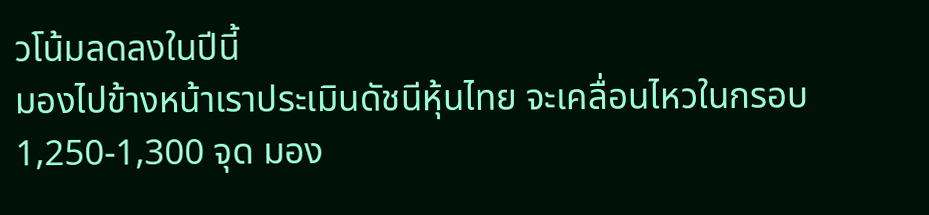วโน้มลดลงในปีนี้
มองไปข้างหน้าเราประเมินดัชนีหุ้นไทย จะเคลื่อนไหวในกรอบ 1,250-1,300 จุด มอง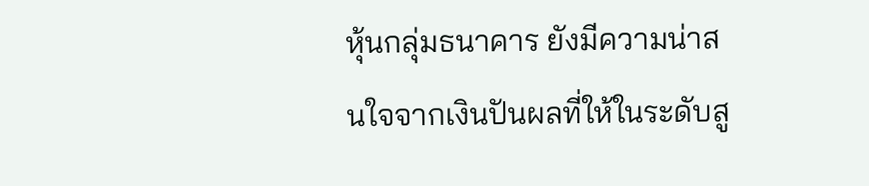หุ้นกลุ่มธนาคาร ยังมีความน่าสนใจจากเงินปันผลที่ให้ในระดับสู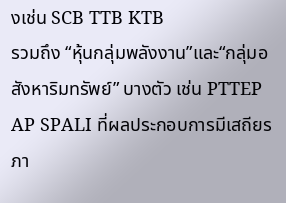งเช่น SCB TTB KTB
รวมถึง “หุ้นกลุ่มพลังงาน”และ“กลุ่มอสังหาริมทรัพย์” บางตัว เช่น PTTEP AP SPALI ที่ผลประกอบการมีเสถียรภา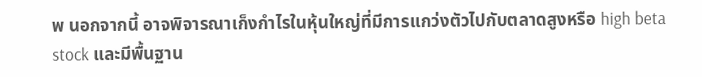พ นอกจากนี้ อาจพิจารณาเก็งกำไรในหุ้นใหญ่ที่มีการแกว่งตัวไปกับตลาดสูงหรือ high beta stock และมีพื้นฐาน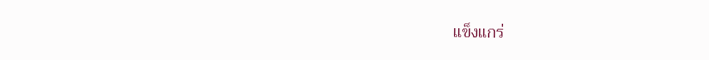แข็งแกร่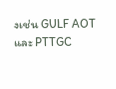งเช่น GULF AOT และ PTTGC